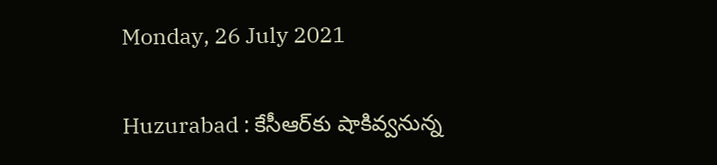Monday, 26 July 2021

Huzurabad : కేసీఆర్‌కు షాకివ్వనున్న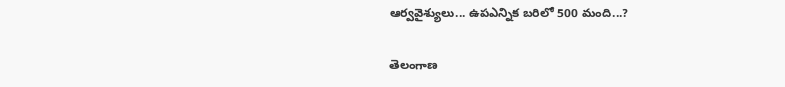ఆర్వవైశ్యులు... ఉపఎన్నిక బరిలో 500 మంది...?

తెలంగాణ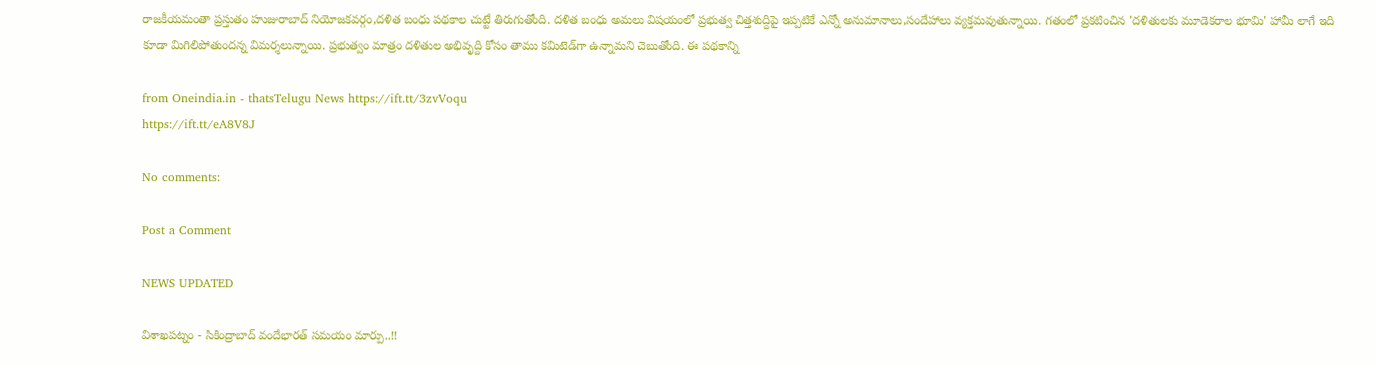రాజకీయమంతా ప్రస్తుతం హుజురాబాద్ నియోజకవర్గం,దళిత బంధు పథకాల చుట్టే తిరుగుతోంది. దళిత బంధు అమలు విషయంలో ప్రభుత్వ చిత్తశుద్దిపై ఇప్పటికే ఎన్నో అనుమానాలు,సందేహాలు వ్యక్తమవుతున్నాయి. గతంలో ప్రకటించిన 'దళితులకు మూడెకరాల భూమి' హామీ లాగే ఇది కూడా మిగిలిపోతుందన్న విమర్శలున్నాయి. ప్రభుత్వం మాత్రం దళితుల అభివృద్ది కోసం తాము కమిటెడ్‌గా ఉన్నామని చెబుతోంది. ఈ పథకాన్ని

from Oneindia.in - thatsTelugu News https://ift.tt/3zvVoqu
https://ift.tt/eA8V8J

No comments:

Post a Comment

NEWS UPDATED

విశాఖపట్నం - సికింద్రాబాద్ వందేభారత్ సమయం మార్పు..!!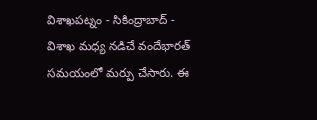విశాఖపట్నం - సికింద్రాబాద్ - విశాఖ మధ్య నడిచే వందేభారత్ సమయంలో మర్పు చేసారు. ఈ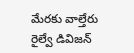మేరకు వాల్తేరు రైల్వే డివిజన్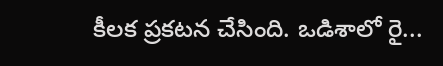కీలక ప్రకటన చేసింది. ఒడిశాలో రై...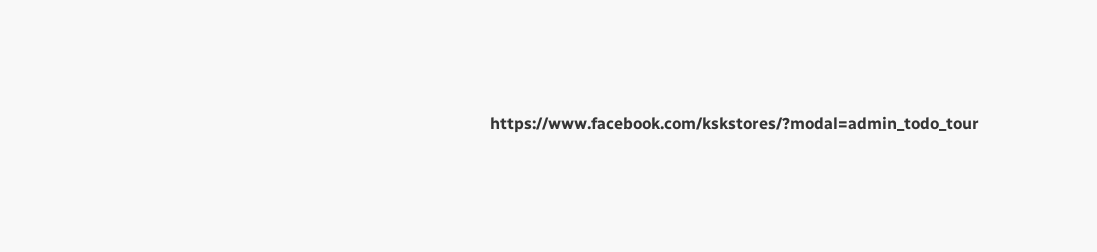https://www.facebook.com/kskstores/?modal=admin_todo_tour